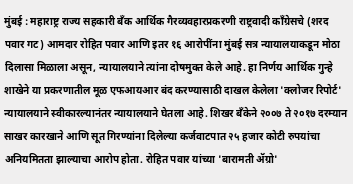मुंबई : महाराष्ट्र राज्य सहकारी बँक आर्थिक गैरव्यवहारप्रकरणी राष्ट्रवादी काँग्रेसचे (शरद पवार गट) आमदार रोहित पवार आणि इतर १६ आरोपींना मुंबई सत्र न्यायालयाकडून मोठा दिलासा मिळाला असून, न्यायालयाने त्यांना दोषमुक्त केले आहे. हा निर्णय आर्थिक गुन्हे शाखेने या प्रकरणातील मूळ एफआयआर बंद करण्यासाठी दाखल केलेला 'क्लोजर रिपोर्ट' न्यायालयाने स्वीकारल्यानंतर न्यायालयाने घेतला आहे. शिखर बँकेने २००७ ते २०१७ दरम्यान साखर कारखाने आणि सूत गिरण्यांना दिलेल्या कर्जवाटपात २५ हजार कोटी रुपयांचा अनियमितता झाल्याचा आरोप होता. रोहित पवार यांच्या 'बारामती ॲग्रो'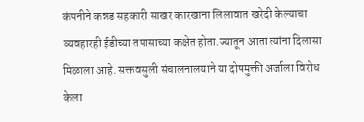कंपनीने कन्नड सहकारी साखर कारखाना लिलावात खरेदी केल्याचा व्यवहारही ईडीच्या तपासाच्या कक्षेत होता.ज्यातून आता त्यांना दिलासा मिळाला आहे. सक्तवसुली संचालनालयाने या दोषमुक्ती अर्जाला विरोध केला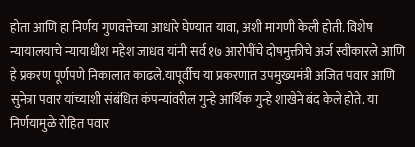होता आणि हा निर्णय गुणवत्तेच्या आधारे घेण्यात यावा, अशी मागणी केली होती. विशेष न्यायालयाचे न्यायाधीश महेश जाधव यांनी सर्व १७ आरोपींचे दोषमुक्तीचे अर्ज स्वीकारले आणि हे प्रकरण पूर्णपणे निकालात काढले.यापूर्वीच या प्रकरणात उपमुख्यमंत्री अजित पवार आणि सुनेत्रा पवार यांच्याशी संबंधित कंपन्यांवरील गुन्हे आर्थिक गुन्हे शाखेने बंद केले होते. या निर्णयामुळे रोहित पवार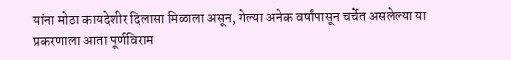यांना मोठा कायदेशीर दिलासा मिळाला असून, गेल्या अनेक वर्षांपासून चर्चेत असलेल्या या प्रकरणाला आता पूर्णविराम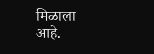मिळाला आहे.